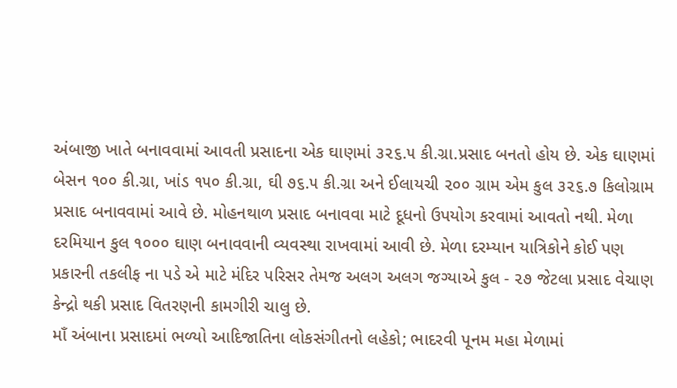અંબાજી ખાતે બનાવવામાં આવતી પ્રસાદના એક ઘાણમાં ૩૨૬.૫ કી.ગ્રા.પ્રસાદ બનતો હોય છે. એક ઘાણમાં બેસન ૧૦૦ કી.ગ્રા, ખાંડ ૧૫૦ કી.ગ્રા, ઘી ૭૬.૫ કી.ગ્રા અને ઈલાયચી ૨૦૦ ગ્રામ એમ કુલ ૩૨૬.૭ કિલોગ્રામ પ્રસાદ બનાવવામાં આવે છે. મોહનથાળ પ્રસાદ બનાવવા માટે દૂધનો ઉપયોગ કરવામાં આવતો નથી. મેળા દરમિયાન કુલ ૧૦૦૦ ઘાણ બનાવવાની વ્યવસ્થા રાખવામાં આવી છે. મેળા દરમ્યાન યાત્રિકોને કોઈ પણ પ્રકારની તકલીફ ના પડે એ માટે મંદિર પરિસર તેમજ અલગ અલગ જગ્યાએ કુલ - ૨૭ જેટલા પ્રસાદ વેચાણ કેન્દ્રો થકી પ્રસાદ વિતરણની કામગીરી ચાલુ છે.
માઁ અંબાના પ્રસાદમાં ભળ્યો આદિજાતિના લોકસંગીતનો લહેકો; ભાદરવી પૂનમ મહા મેળામાં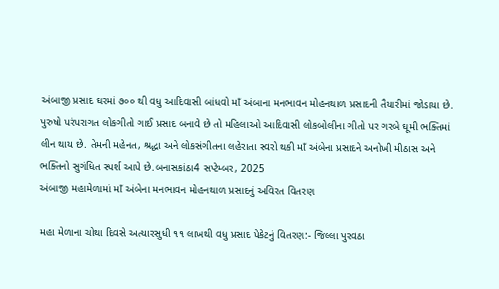અંબાજી પ્રસાદ ઘરમાં ૭૦૦ થી વધુ આદિવાસી બાંધવો માઁ અંબાના મનભાવન મોહનથાળ પ્રસાદની તૈયારીમાં જોડાયા છે. પુરુષો પરંપરાગત લોકગીતો ગાઈ પ્રસાદ બનાવે છે તો મહિલાઓ આદિવાસી લોકબોલીના ગીતો પર ગરબે ઘૂમી ભક્તિમાં લીન થાય છે. તેમની મહેનત, શ્રદ્ધા અને લોકસંગીતના લહેરાતા સ્વરો થકી માઁ અંબેના પ્રસાદને અનોખી મીઠાસ અને ભક્તિનો સુગંધિત સ્પર્શ આપે છે.બનાસકાંઠા4 સપ્ટેમ્બર, 2025
અંબાજી મહામેળામાં માઁ અંબેના મનભાવન મોહનથાળ પ્રસાદનું અવિરત વિતરણ

મહા મેળાના ચોથા દિવસે અત્યારસુધી ૧૧ લાખથી વધુ પ્રસાદ પેકેટનું વિતરણ:- જિલ્લા પુરવઠા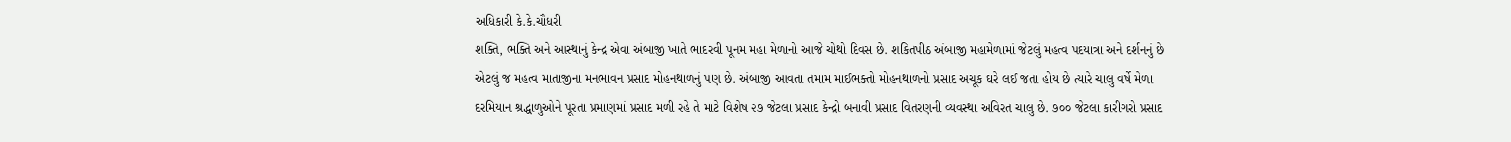અધિકારી કે.કે.ચૌધરી
શક્તિ, ભક્તિ અને આસ્થાનું કેન્દ્ર એવા અંબાજી ખાતે ભાદરવી પૂનમ મહા મેળાનો આજે ચોથો દિવસ છે. શકિતપીઠ અંબાજી મહામેળામાં જેટલું મહત્વ પદયાત્રા અને દર્શનનું છે એટલું જ મહત્વ માતાજીના મનભાવન પ્રસાદ મોહનથાળનું પણ છે. અંબાજી આવતા તમામ માઈભક્તો મોહનથાળનો પ્રસાદ અચૂક ઘરે લઈ જતા હોય છે ત્યારે ચાલુ વર્ષે મેળા દરમિયાન શ્રદ્ધાળુઓને પૂરતા પ્રમાણમાં પ્રસાદ મળી રહે તે માટે વિશેષ ૨૭ જેટલા પ્રસાદ કેન્દ્રો બનાવી પ્રસાદ વિતરણની વ્યવસ્થા અવિરત ચાલુ છે. ૭૦૦ જેટલા કારીગરો પ્રસાદ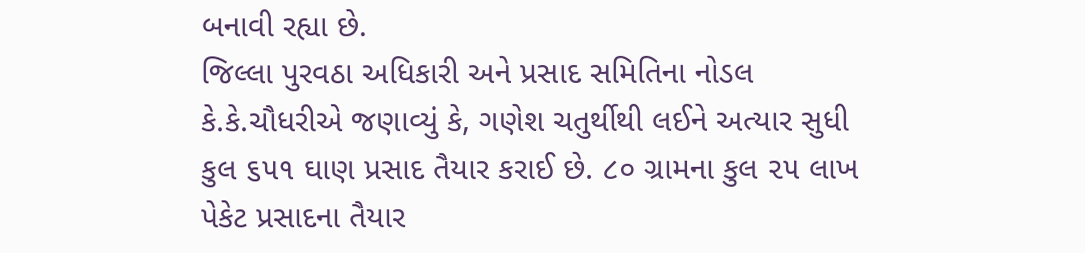બનાવી રહ્યા છે.
જિલ્લા પુરવઠા અધિકારી અને પ્રસાદ સમિતિના નોડલ કે.કે.ચૌધરીએ જણાવ્યું કે, ગણેશ ચતુર્થીથી લઈને અત્યાર સુધી કુલ ૬૫૧ ઘાણ પ્રસાદ તૈયાર કરાઈ છે. ૮૦ ગ્રામના કુલ ૨૫ લાખ પેકેટ પ્રસાદના તૈયાર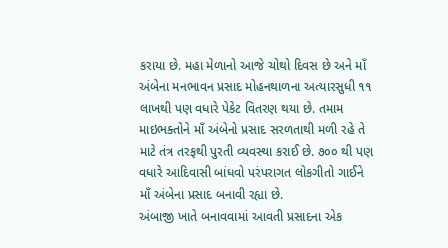કરાયા છે. મહા મેળાનો આજે ચોથો દિવસ છે અને માઁ અંબેના મનભાવન પ્રસાદ મોહનથાળના અત્યારસુધી ૧૧ લાખથી પણ વધારે પેકેટ વિતરણ થયા છે. તમામ માઇભક્તોને માઁ અંબેનો પ્રસાદ સરળતાથી મળી રહે તે માટે તંત્ર તરફથી પુરતી વ્યવસ્થા કરાઈ છે. ૭૦૦ થી પણ વધારે આદિવાસી બાંધવો પરંપરાગત લોકગીતો ગાઈને માઁ અંબેના પ્રસાદ બનાવી રહ્યા છે.
અંબાજી ખાતે બનાવવામાં આવતી પ્રસાદના એક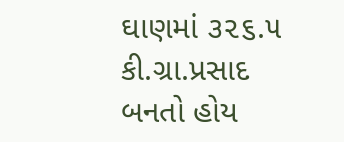ઘાણમાં ૩૨૬.૫ કી.ગ્રા.પ્રસાદ બનતો હોય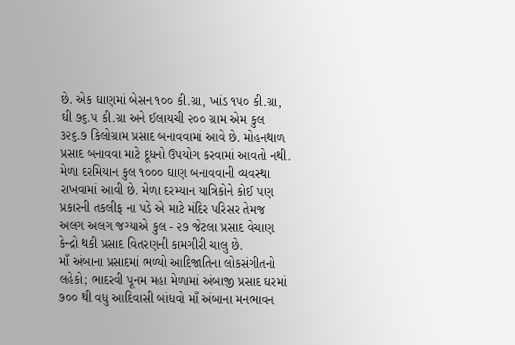છે. એક ઘાણમાં બેસન ૧૦૦ કી.ગ્રા, ખાંડ ૧૫૦ કી.ગ્રા, ઘી ૭૬.૫ કી.ગ્રા અને ઈલાયચી ૨૦૦ ગ્રામ એમ કુલ ૩૨૬.૭ કિલોગ્રામ પ્રસાદ બનાવવામાં આવે છે. મોહનથાળ પ્રસાદ બનાવવા માટે દૂધનો ઉપયોગ કરવામાં આવતો નથી. મેળા દરમિયાન કુલ ૧૦૦૦ ઘાણ બનાવવાની વ્યવસ્થા રાખવામાં આવી છે. મેળા દરમ્યાન યાત્રિકોને કોઈ પણ પ્રકારની તકલીફ ના પડે એ માટે મંદિર પરિસર તેમજ અલગ અલગ જગ્યાએ કુલ - ૨૭ જેટલા પ્રસાદ વેચાણ કેન્દ્રો થકી પ્રસાદ વિતરણની કામગીરી ચાલુ છે.
માઁ અંબાના પ્રસાદમાં ભળ્યો આદિજાતિના લોકસંગીતનો લહેકો; ભાદરવી પૂનમ મહા મેળામાં અંબાજી પ્રસાદ ઘરમાં ૭૦૦ થી વધુ આદિવાસી બાંધવો માઁ અંબાના મનભાવન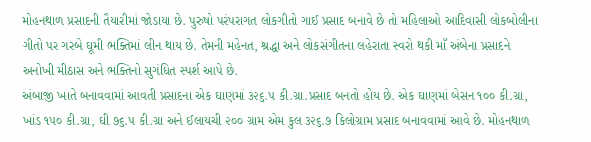મોહનથાળ પ્રસાદની તૈયારીમાં જોડાયા છે. પુરુષો પરંપરાગત લોકગીતો ગાઈ પ્રસાદ બનાવે છે તો મહિલાઓ આદિવાસી લોકબોલીના ગીતો પર ગરબે ઘૂમી ભક્તિમાં લીન થાય છે. તેમની મહેનત, શ્રદ્ધા અને લોકસંગીતના લહેરાતા સ્વરો થકી માઁ અંબેના પ્રસાદને અનોખી મીઠાસ અને ભક્તિનો સુગંધિત સ્પર્શ આપે છે.
અંબાજી ખાતે બનાવવામાં આવતી પ્રસાદના એક ઘાણમાં ૩૨૬.૫ કી.ગ્રા.પ્રસાદ બનતો હોય છે. એક ઘાણમાં બેસન ૧૦૦ કી.ગ્રા, ખાંડ ૧૫૦ કી.ગ્રા, ઘી ૭૬.૫ કી.ગ્રા અને ઈલાયચી ૨૦૦ ગ્રામ એમ કુલ ૩૨૬.૭ કિલોગ્રામ પ્રસાદ બનાવવામાં આવે છે. મોહનથાળ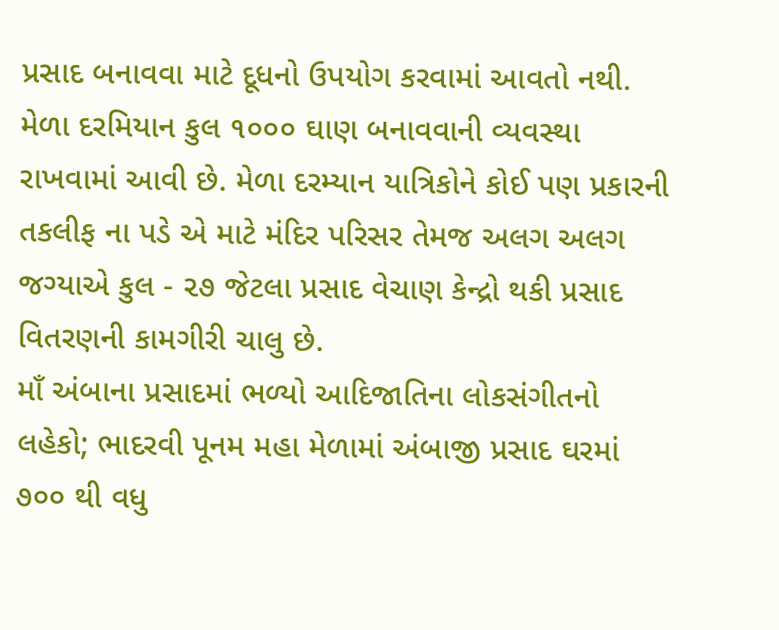પ્રસાદ બનાવવા માટે દૂધનો ઉપયોગ કરવામાં આવતો નથી. મેળા દરમિયાન કુલ ૧૦૦૦ ઘાણ બનાવવાની વ્યવસ્થા રાખવામાં આવી છે. મેળા દરમ્યાન યાત્રિકોને કોઈ પણ પ્રકારની તકલીફ ના પડે એ માટે મંદિર પરિસર તેમજ અલગ અલગ જગ્યાએ કુલ - ૨૭ જેટલા પ્રસાદ વેચાણ કેન્દ્રો થકી પ્રસાદ વિતરણની કામગીરી ચાલુ છે.
માઁ અંબાના પ્રસાદમાં ભળ્યો આદિજાતિના લોકસંગીતનો લહેકો; ભાદરવી પૂનમ મહા મેળામાં અંબાજી પ્રસાદ ઘરમાં ૭૦૦ થી વધુ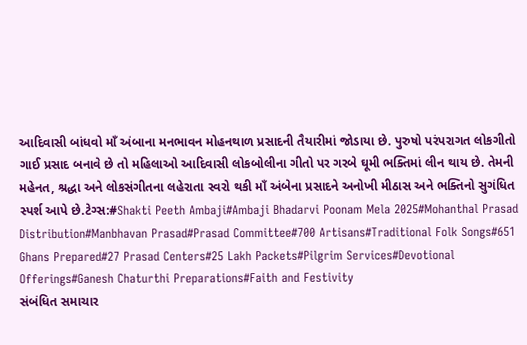આદિવાસી બાંધવો માઁ અંબાના મનભાવન મોહનથાળ પ્રસાદની તૈયારીમાં જોડાયા છે. પુરુષો પરંપરાગત લોકગીતો ગાઈ પ્રસાદ બનાવે છે તો મહિલાઓ આદિવાસી લોકબોલીના ગીતો પર ગરબે ઘૂમી ભક્તિમાં લીન થાય છે. તેમની મહેનત, શ્રદ્ધા અને લોકસંગીતના લહેરાતા સ્વરો થકી માઁ અંબેના પ્રસાદને અનોખી મીઠાસ અને ભક્તિનો સુગંધિત સ્પર્શ આપે છે.ટેગ્સ:#Shakti Peeth Ambaji#Ambaji Bhadarvi Poonam Mela 2025#Mohanthal Prasad Distribution#Manbhavan Prasad#Prasad Committee#700 Artisans#Traditional Folk Songs#651 Ghans Prepared#27 Prasad Centers#25 Lakh Packets#Pilgrim Services#Devotional Offerings#Ganesh Chaturthi Preparations#Faith and Festivity
સંબંધિત સમાચાર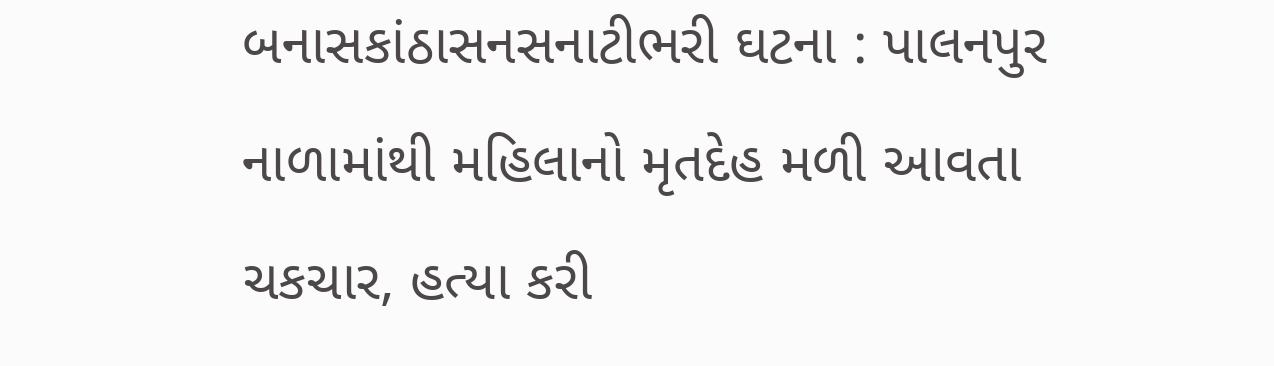બનાસકાંઠાસનસનાટીભરી ઘટના : પાલનપુર નાળામાંથી મહિલાનો મૃતદેહ મળી આવતા ચકચાર, હત્યા કરી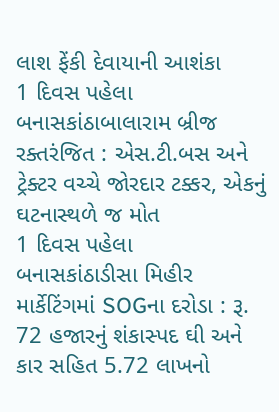લાશ ફેંકી દેવાયાની આશંકા
1 દિવસ પહેલા
બનાસકાંઠાબાલારામ બ્રીજ રક્તરંજિત : એસ.ટી.બસ અને ટ્રેક્ટર વચ્ચે જોરદાર ટક્કર, એકનું ઘટનાસ્થળે જ મોત
1 દિવસ પહેલા
બનાસકાંઠાડીસા મિહીર માર્કેટિંગમાં SOGના દરોડા : રૂ. 72 હજારનું શંકાસ્પદ ઘી અને કાર સહિત 5.72 લાખનો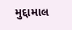મુદ્દામાલ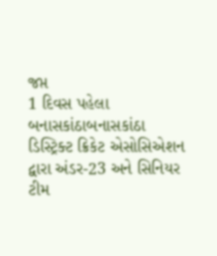જપ્ત
1 દિવસ પહેલા
બનાસકાંઠાબનાસકાંઠા ડિસ્ટ્રિક્ટ ક્રિકેટ એસોસિએશન દ્વારા અંડર-23 અને સિનિયર ટીમ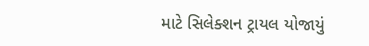માટે સિલેક્શન ટ્રાયલ યોજાયું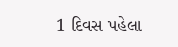1 દિવસ પહેલા